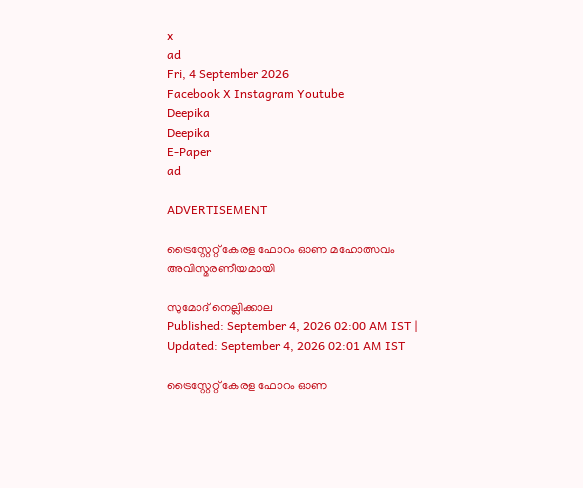x
ad
Fri, 4 September 2026
Facebook X Instagram Youtube
Deepika
Deepika
E-Paper
ad

ADVERTISEMENT

ട്രൈസ്റ്റേറ്റ് കേരള ഫോറം ഓണ മഹോത്സവം അവിസ്മരണീയമായി

സുമോദ് നെല്ലിക്കാല
Published: September 4, 2026 02:00 AM IST | Updated: September 4, 2026 02:01 AM IST

ട്രൈസ്റ്റേറ്റ് കേരള ഫോറം ഓണ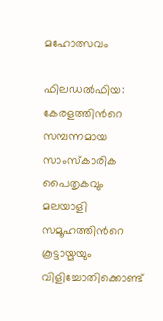മഹോത്സവം

ഫിലഡൽഫിയ: കേരളത്തിന്‍റെ സമ്പന്നമായ സാംസ്കാരിക പൈതൃകവും മലയാളി സമൂഹത്തിന്‍റെ കൂട്ടായ്മയും വിളിച്ചോതിക്കൊണ്ട്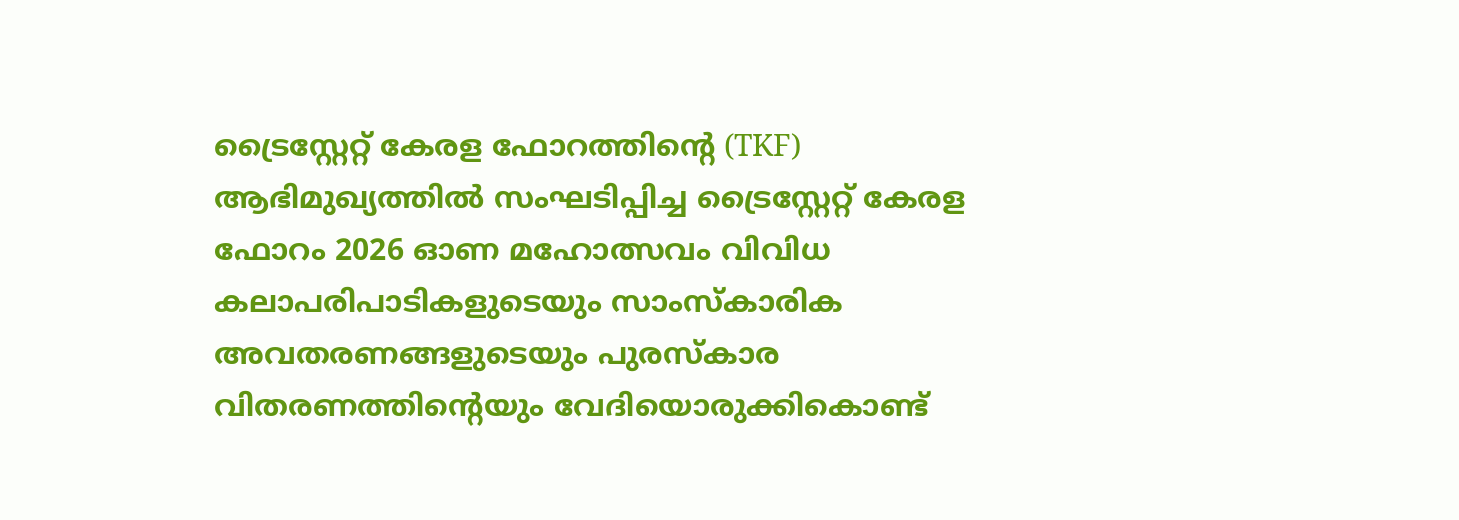ട്രൈസ്റ്റേറ്റ് കേരള ഫോറത്തിന്റെ (TKF) ആഭിമുഖ്യത്തിൽ സംഘടിപ്പിച്ച ട്രൈസ്റ്റേറ്റ് കേരള ഫോറം 2026 ഓണ മഹോത്സവം വിവിധ കലാപരിപാടികളുടെയും സാംസ്കാരിക അവതരണങ്ങളുടെയും പുരസ്കാര വിതരണത്തിന്‍റെയും വേദിയൊരുക്കികൊണ്ട്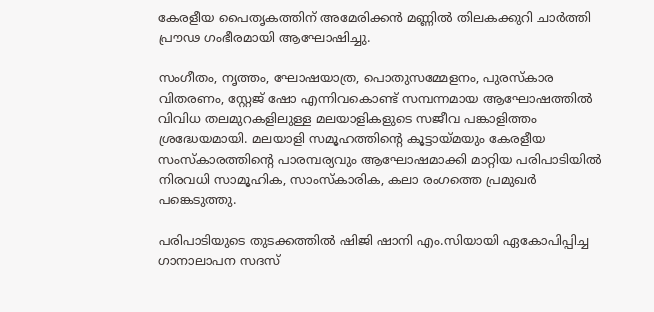കേരളീയ പൈതൃകത്തിന് അമേരിക്കൻ മണ്ണിൽ തിലകക്കുറി ചാർത്തി പ്രൗഢ ഗംഭീരമായി ആഘോഷിച്ചു.

സംഗീതം, നൃത്തം, ഘോഷയാത്ര, പൊതുസമ്മേളനം, പുരസ്കാര വിതരണം, സ്റ്റേജ് ഷോ എന്നിവകൊണ്ട് സമ്പന്നമായ ആഘോഷത്തിൽ വിവിധ തലമുറകളിലുള്ള മലയാളികളുടെ സജീവ പങ്കാളിത്തം ശ്രദ്ധേയമായി. മലയാളി സമൂഹത്തിന്റെ കൂട്ടായ്മയും കേരളീയ സംസ്കാരത്തിന്റെ പാരമ്പര്യവും ആഘോഷമാക്കി മാറ്റിയ പരിപാടിയിൽ നിരവധി സാമൂഹിക, സാംസ്കാരിക, കലാ രംഗത്തെ പ്രമുഖർ പങ്കെടുത്തു.

പരിപാടിയുടെ തുടക്കത്തിൽ ഷിജി ഷാനി എം.സിയായി ഏകോപിപ്പിച്ച ഗാനാലാപന സദസ്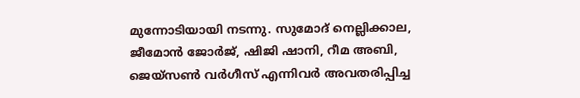മുന്നോടിയായി നടന്നു. സുമോദ് നെല്ലിക്കാല, ജീമോൻ ജോർജ്, ഷിജി ഷാനി, റീമ അബി, ജെയ്‌സൺ വർഗീസ് എന്നിവർ അവതരിപ്പിച്ച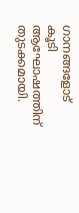ഗാനങ്ങളോട് കൂടി ആഘോഷത്തിന് തുടക്കമായി.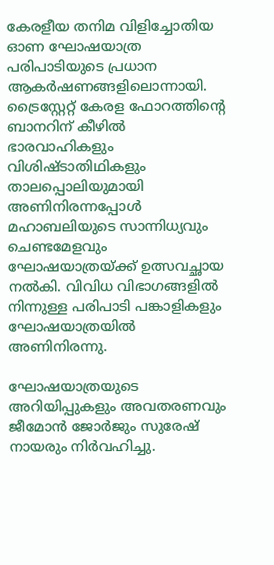കേരളീയ തനിമ വിളിച്ചോതിയ ഓണ ഘോഷയാത്ര പരിപാടിയുടെ പ്രധാന ആകർഷണങ്ങളിലൊന്നായി. ട്രൈസ്റ്റേറ്റ് കേരള ഫോറത്തിന്‍റെ ബാനറിന് കീഴിൽ ഭാരവാഹികളും വിശിഷ്ടാതിഥികളും താലപ്പൊലിയുമായി അണിനിരന്നപ്പോൾ മഹാബലിയുടെ സാന്നിധ്യവും ചെണ്ടമേളവും ഘോഷയാത്രയ്ക്ക് ഉത്സവച്ഛായ നൽകി. വിവിധ വിഭാഗങ്ങളിൽ നിന്നുള്ള പരിപാടി പങ്കാളികളും ഘോഷയാത്രയിൽ അണിനിരന്നു.

ഘോഷയാത്രയുടെ അറിയിപ്പുകളും അവതരണവും ജീമോൻ ജോർജും സുരേഷ് നായരും നിർവഹിച്ചു.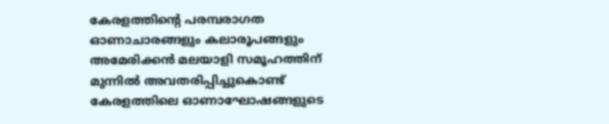കേരളത്തിന്‍റെ പരമ്പരാഗത ഓണാചാരങ്ങളും കലാരൂപങ്ങളും അമേരിക്കൻ മലയാളി സമൂഹത്തിന് മുന്നിൽ അവതരിപ്പിച്ചുകൊണ്ട് കേരളത്തിലെ ഓണാഘോഷങ്ങളുടെ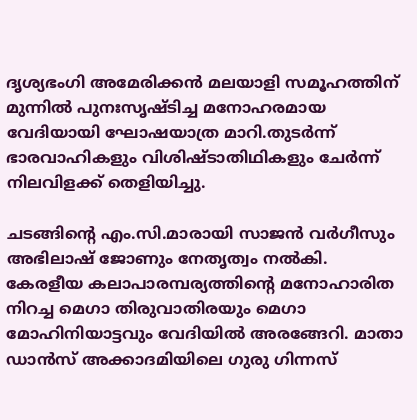ദൃശ്യഭംഗി അമേരിക്കൻ മലയാളി സമൂഹത്തിന് മുന്നിൽ പുനഃസൃഷ്ടിച്ച മനോഹരമായ വേദിയായി ഘോഷയാത്ര മാറി.തുടർന്ന് ഭാരവാഹികളും വിശിഷ്ടാതിഥികളും ചേർന്ന് നിലവിളക്ക് തെളിയിച്ചു.

ചടങ്ങിന്റെ എം.സി.മാരായി സാജൻ വർഗീസും അഭിലാഷ് ജോണും നേതൃത്വം നൽകി. കേരളീയ കലാപാരമ്പര്യത്തിന്‍റെ മനോഹാരിത നിറച്ച മെഗാ തിരുവാതിരയും മെഗാ മോഹിനിയാട്ടവും വേദിയിൽ അരങ്ങേറി. മാതാ ഡാൻസ് അക്കാദമിയിലെ ഗുരു ഗിന്നസ്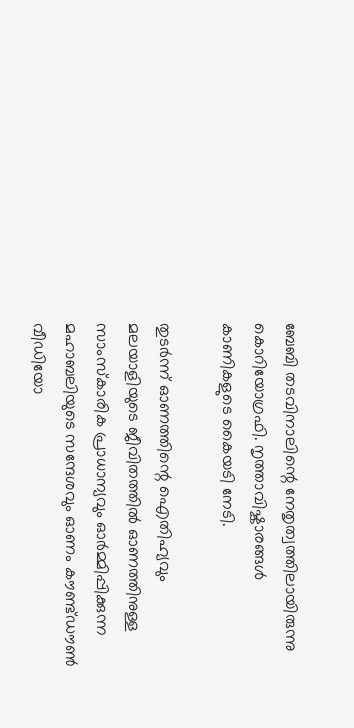ബേബി തടവിനാലിന്റെ നേതൃത്വത്തിലായിരുന്നു കൊറിയോഗ്രഫി. നൃത്താവിഷ്കാരങ്ങൾ കാണികളുടെ കൈയടി നേടി.

തുടർന്ന് ഓണത്തിന്റെ ഐതിഹ്യവും മലയാളിയുടെ ജീവിതത്തിൽ ഓണത്തിനുള്ള സാംസ്കാരിക പ്രാധാന്യവും ഓർമ്മിപ്പിക്കുന്ന മഹാബലിയുടെ സന്ദേശവും ഓണം കൗണ്ട്‌ഡൗൺ വീഡിയോ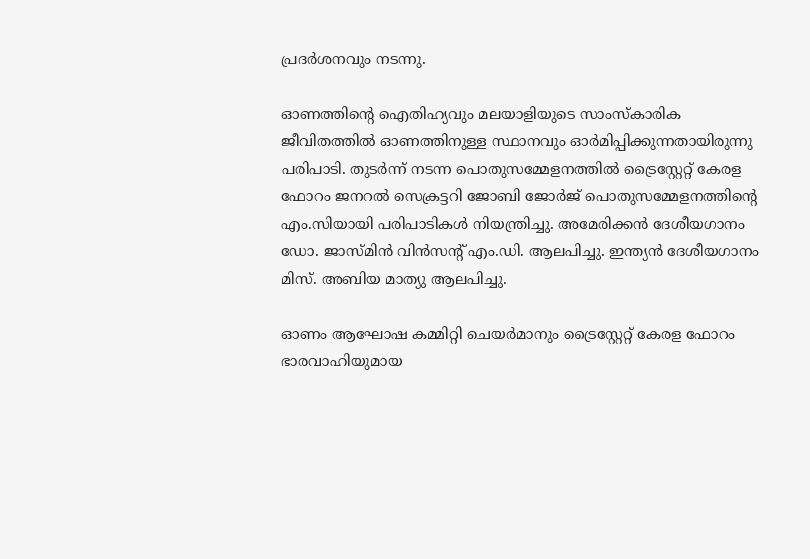പ്രദർശനവും നടന്നു.

ഓണത്തിന്‍റെ ഐതിഹ്യവും മലയാളിയുടെ സാംസ്കാരിക ജീവിതത്തിൽ ഓണത്തിനുള്ള സ്ഥാനവും ഓർമിപ്പിക്കുന്നതായിരുന്നു പരിപാടി. തുടർന്ന് നടന്ന പൊതുസമ്മേളനത്തിൽ ട്രൈസ്റ്റേറ്റ് കേരള ഫോറം ജനറൽ സെക്രട്ടറി ജോബി ജോർജ് പൊതുസമ്മേളനത്തിന്റെ എം.സിയായി പരിപാടികൾ നിയന്ത്രിച്ചു. അമേരിക്കൻ ദേശീയഗാനം ഡോ. ജാസ്മിൻ വിൻസന്റ് എം.ഡി. ആലപിച്ചു. ഇന്ത്യൻ ദേശീയഗാനം മിസ്. അബിയ മാത്യു ആലപിച്ചു.

ഓണം ആഘോഷ കമ്മിറ്റി ചെയർമാനും ട്രൈസ്റ്റേറ്റ് കേരള ഫോറം ഭാരവാഹിയുമായ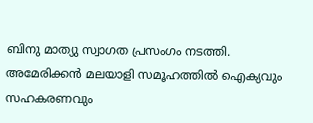ബിനു മാത്യു സ്വാഗത പ്രസംഗം നടത്തി. അമേരിക്കൻ മലയാളി സമൂഹത്തിൽ ഐക്യവും സഹകരണവും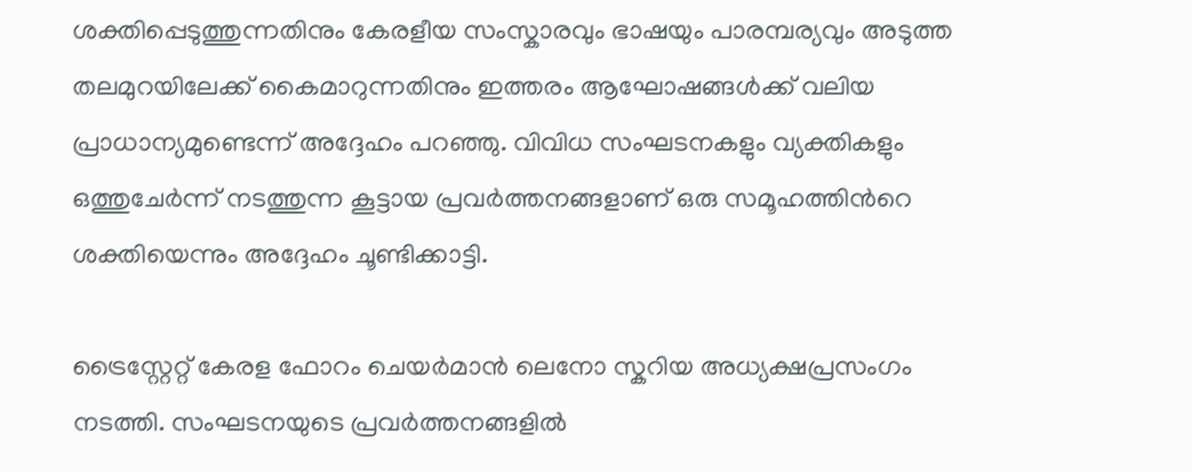ശക്തിപ്പെടുത്തുന്നതിനും കേരളീയ സംസ്കാരവും ഭാഷയും പാരമ്പര്യവും അടുത്ത തലമുറയിലേക്ക് കൈമാറുന്നതിനും ഇത്തരം ആഘോഷങ്ങൾക്ക് വലിയ പ്രാധാന്യമുണ്ടെന്ന് അദ്ദേഹം പറഞ്ഞു. വിവിധ സംഘടനകളും വ്യക്തികളും ഒത്തുചേർന്ന് നടത്തുന്ന കൂട്ടായ പ്രവർത്തനങ്ങളാണ് ഒരു സമൂഹത്തിന്‍റെ ശക്തിയെന്നും അദ്ദേഹം ചൂണ്ടിക്കാട്ടി.

ട്രൈസ്റ്റേറ്റ് കേരള ഫോറം ചെയർമാൻ ലെനോ സ്കറിയ അധ്യക്ഷപ്രസംഗം നടത്തി. സംഘടനയുടെ പ്രവർത്തനങ്ങളിൽ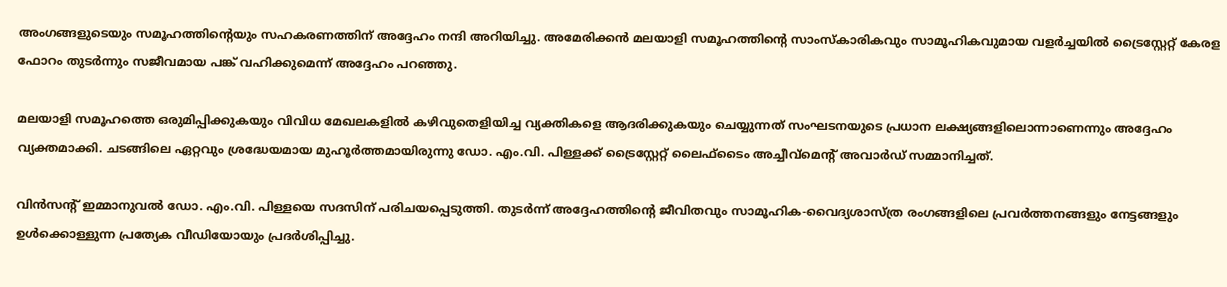അംഗങ്ങളുടെയും സമൂഹത്തിന്റെയും സഹകരണത്തിന് അദ്ദേഹം നന്ദി അറിയിച്ചു. അമേരിക്കൻ മലയാളി സമൂഹത്തിന്റെ സാംസ്കാരികവും സാമൂഹികവുമായ വളർച്ചയിൽ ട്രൈസ്റ്റേറ്റ് കേരള ഫോറം തുടർന്നും സജീവമായ പങ്ക് വഹിക്കുമെന്ന് അദ്ദേഹം പറഞ്ഞു.

മലയാളി സമൂഹത്തെ ഒരുമിപ്പിക്കുകയും വിവിധ മേഖലകളിൽ കഴിവുതെളിയിച്ച വ്യക്തികളെ ആദരിക്കുകയും ചെയ്യുന്നത് സംഘടനയുടെ പ്രധാന ലക്ഷ്യങ്ങളിലൊന്നാണെന്നും അദ്ദേഹം വ്യക്തമാക്കി. ചടങ്ങിലെ ഏറ്റവും ശ്രദ്ധേയമായ മുഹൂർത്തമായിരുന്നു ഡോ. എം.വി. പിള്ളക്ക് ട്രൈസ്റ്റേറ്റ് ലൈഫ്‌ടൈം അച്ചീവ്‌മെന്റ് അവാർഡ് സമ്മാനിച്ചത്.

വിൻസന്റ് ഇമ്മാനുവൽ ഡോ. എം.വി. പിള്ളയെ സദസിന് പരിചയപ്പെടുത്തി. തുടർന്ന് അദ്ദേഹത്തിന്റെ ജീവിതവും സാമൂഹിക-വൈദ്യശാസ്ത്ര രംഗങ്ങളിലെ പ്രവർത്തനങ്ങളും നേട്ടങ്ങളും ഉൾക്കൊള്ളുന്ന പ്രത്യേക വീഡിയോയും പ്രദർശിപ്പിച്ചു.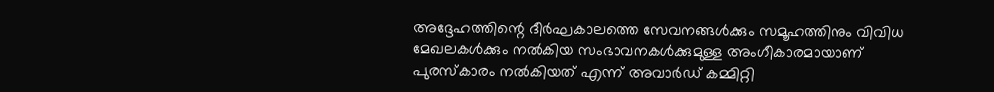അദ്ദേഹത്തിന്റെ ദീർഘകാലത്തെ സേവനങ്ങൾക്കും സമൂഹത്തിനും വിവിധ മേഖലകൾക്കും നൽകിയ സംഭാവനകൾക്കുമുള്ള അംഗീകാരമായാണ് പുരസ്കാരം നൽകിയത് എന്ന് അവാർഡ് കമ്മിറ്റി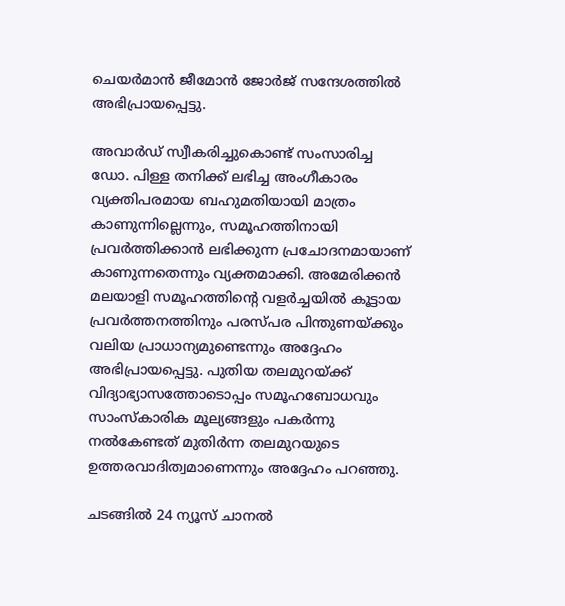ചെയർമാൻ ജീമോൻ ജോർജ് സന്ദേശത്തിൽ അഭിപ്രായപ്പെട്ടു.

അവാർഡ് സ്വീകരിച്ചുകൊണ്ട് സംസാരിച്ച ഡോ. പിള്ള തനിക്ക് ലഭിച്ച അംഗീകാരം വ്യക്തിപരമായ ബഹുമതിയായി മാത്രം കാണുന്നില്ലെന്നും, സമൂഹത്തിനായി പ്രവർത്തിക്കാൻ ലഭിക്കുന്ന പ്രചോദനമായാണ് കാണുന്നതെന്നും വ്യക്തമാക്കി. അമേരിക്കൻ മലയാളി സമൂഹത്തിന്റെ വളർച്ചയിൽ കൂട്ടായ പ്രവർത്തനത്തിനും പരസ്പര പിന്തുണയ്ക്കും വലിയ പ്രാധാന്യമുണ്ടെന്നും അദ്ദേഹം അഭിപ്രായപ്പെട്ടു. പുതിയ തലമുറയ്ക്ക് വിദ്യാഭ്യാസത്തോടൊപ്പം സമൂഹബോധവും സാംസ്കാരിക മൂല്യങ്ങളും പകർന്നു നൽകേണ്ടത് മുതിർന്ന തലമുറയുടെ ഉത്തരവാദിത്വമാണെന്നും അദ്ദേഹം പറഞ്ഞു.

ചടങ്ങിൽ 24 ന്യൂസ് ചാനൽ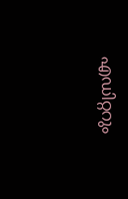എഡിറ്ററും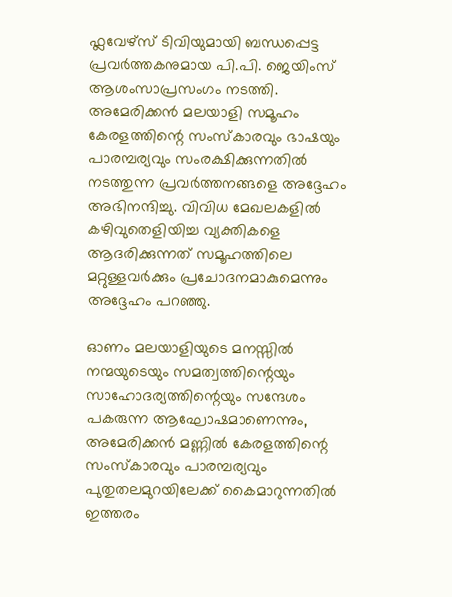ഫ്ലവേഴ്സ് ടിവിയുമായി ബന്ധപ്പെട്ട പ്രവർത്തകനുമായ പി.പി. ജെയിംസ് ആശംസാപ്രസംഗം നടത്തി. അമേരിക്കൻ മലയാളി സമൂഹം കേരളത്തിന്റെ സംസ്കാരവും ഭാഷയും പാരമ്പര്യവും സംരക്ഷിക്കുന്നതിൽ നടത്തുന്ന പ്രവർത്തനങ്ങളെ അദ്ദേഹം അഭിനന്ദിച്ചു. വിവിധ മേഖലകളിൽ കഴിവുതെളിയിച്ച വ്യക്തികളെ ആദരിക്കുന്നത് സമൂഹത്തിലെ മറ്റുള്ളവർക്കും പ്രചോദനമാകുമെന്നും അദ്ദേഹം പറഞ്ഞു.

ഓണം മലയാളിയുടെ മനസ്സിൽ നന്മയുടെയും സമത്വത്തിന്റെയും സാഹോദര്യത്തിന്റെയും സന്ദേശം പകരുന്ന ആഘോഷമാണെന്നും, അമേരിക്കൻ മണ്ണിൽ കേരളത്തിന്റെ സംസ്കാരവും പാരമ്പര്യവും പുതുതലമുറയിലേക്ക് കൈമാറുന്നതിൽ ഇത്തരം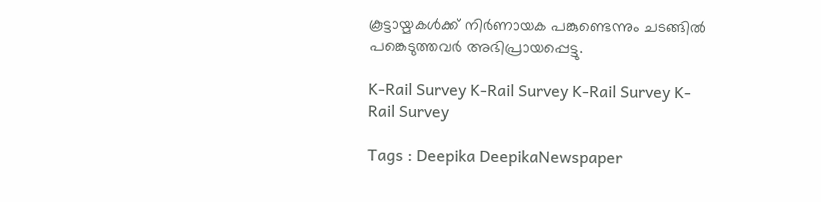കൂട്ടായ്മകൾക്ക് നിർണായക പങ്കുണ്ടെന്നും ചടങ്ങിൽ പങ്കെടുത്തവർ അഭിപ്രായപ്പെട്ടു.

K-Rail Survey K-Rail Survey K-Rail Survey K-Rail Survey

Tags : Deepika DeepikaNewspaper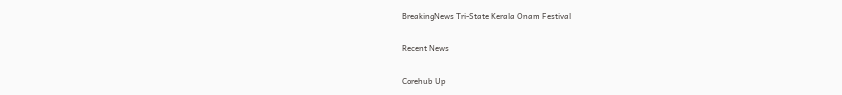BreakingNews Tri-State Kerala Onam Festival

Recent News

Corehub Up